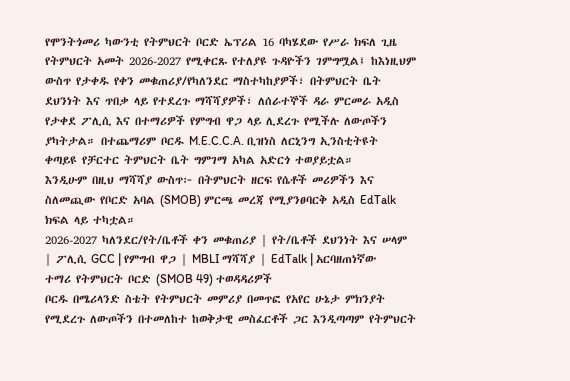የሞንትጎመሪ ካውንቲ የትምህርት ቦርድ ኤፕሪል 16 ባካሄደው የሥራ ክፍለ ጊዜ የትምህርት አመት 2026-2027 የሚቀርጹ የተለያዩ ጉዳዮችን ገምግሟል፤ ከእነዚህም ውስጥ የታቀዱ የቀን መቁጠሪያ/የካለንደር ማስተካከያዎች፣ በትምህርት ቤት ደህንነት እና ጥበቃ ላይ የተደረጉ ማሻሻያዎች፣ ለሰራተኞች ዳራ ምርመራ አዲስ የታቀደ ፖሊሲ እና በተማሪዎች የምግብ ዋጋ ላይ ሊደረጉ የሚችሉ ለውጦችን ያካትታል። በተጨማሪም ቦርዱ M.E.C.C.A. ቢዝነስ ለርኒንግ ኢንስቲትዩት ቀጣይዩ የቻርተር ትምህርት ቤት ግምገማ አካል አድርጎ ተወያይቷል።
እንዲሁም በዚህ ማሻሻያ ውስጥ፦ በትምህርት ዘርፍ የሴቶች መሪዎችን እና ስለመጪው የቦርድ አባል (SMOB) ምርጫ መረጃ የሚያንፀባርቅ አዲስ EdTalk ክፍል ላይ ተካቷል።
2026-2027 ካለንደር/የት/ቤቶች ቀን መቁጠሪያ | የት/ቤቶች ደህንነት እና ሠላም | ፖሊሲ GCC | የምግብ ዋጋ | MBLI ማሻሻያ | EdTalk | አርባዘጠነኛው ተማሪ የትምህርት ቦርድ (SMOB 49) ተወዳዳሪዎች
ቦርዱ በሜሪላንድ ስቴት የትምህርት መምሪያ በመጥፎ የአየር ሁኔታ ምክንያት የሚደረጉ ለውጦችን በተመለከተ ከወቅታዊ መስፈርቶች ጋር እንዲጣጣም የትምህርት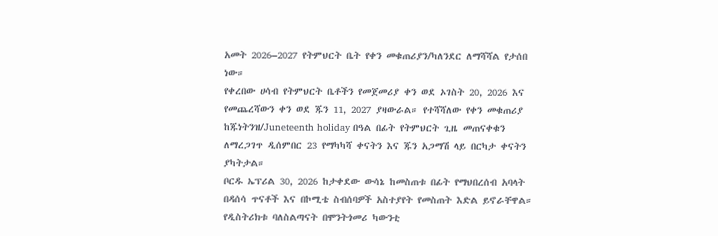አመት 2026–2027 የትምህርት ቤት የቀን መቁጠሪያን/ካለንደር ለማሻሻል የታሰበ ነው።
የቀረበው ሀሳብ የትምህርት ቤቶችን የመጀመሪያ ቀን ወደ ኦገስት 20, 2026 እና የመጨረሻውን ቀን ወደ ጁን 11, 2027 ያዛውራል። የተሻሻለው የቀን መቁጠሪያ ከጁነትንዝ/Juneteenth holiday በዓል በፊት የትምህርት ጊዜ መጠናቀቁን ለማረጋገጥ ዲሰምበር 23 የማካካሻ ቀናትን እና ጁን አጋማሽ ላይ በርካታ ቀናትን ያካትታል።
ቦርዱ ኤፕሪል 30, 2026 ከታቀደው ውሳኔ ከመስጠቱ በፊት የማህበረሰብ አባላት በዳሰሳ ጥናቶች እና በኮሚቴ ስብሰባዎች አስተያየት የመስጠት እድል ይኖራቸዋል።
የዲስትሪክቱ ባለስልጣናት በሞንትጎመሪ ካውንቲ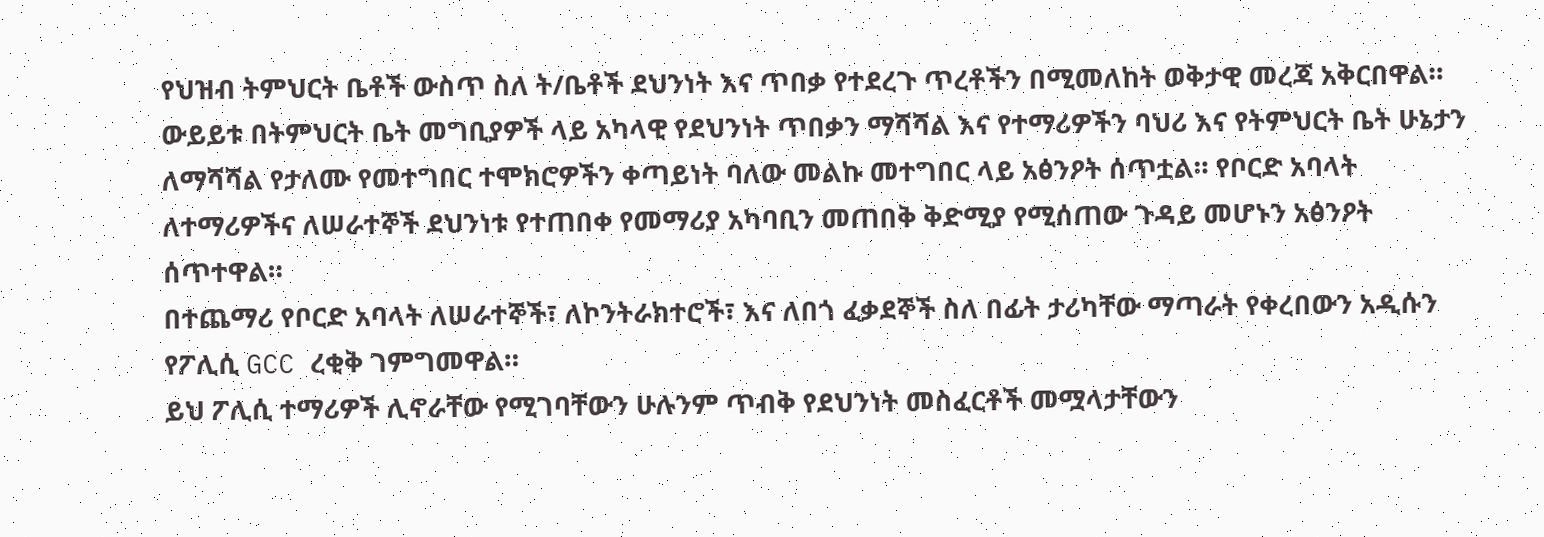የህዝብ ትምህርት ቤቶች ውስጥ ስለ ት/ቤቶች ደህንነት እና ጥበቃ የተደረጉ ጥረቶችን በሚመለከት ወቅታዊ መረጃ አቅርበዋል።
ውይይቱ በትምህርት ቤት መግቢያዎች ላይ አካላዊ የደህንነት ጥበቃን ማሻሻል እና የተማሪዎችን ባህሪ እና የትምህርት ቤት ሁኔታን ለማሻሻል የታለሙ የመተግበር ተሞክሮዎችን ቀጣይነት ባለው መልኩ መተግበር ላይ አፅንዖት ሰጥቷል። የቦርድ አባላት ለተማሪዎችና ለሠራተኞች ደህንነቱ የተጠበቀ የመማሪያ አካባቢን መጠበቅ ቅድሚያ የሚሰጠው ጉዳይ መሆኑን አፅንዖት ሰጥተዋል።
በተጨማሪ የቦርድ አባላት ለሠራተኞች፣ ለኮንትራክተሮች፣ እና ለበጎ ፈቃደኞች ስለ በፊት ታሪካቸው ማጣራት የቀረበውን አዲሱን የፖሊሲ GCC ረቂቅ ገምግመዋል።
ይህ ፖሊሲ ተማሪዎች ሊኖራቸው የሚገባቸውን ሁሉንም ጥብቅ የደህንነት መስፈርቶች መሟላታቸውን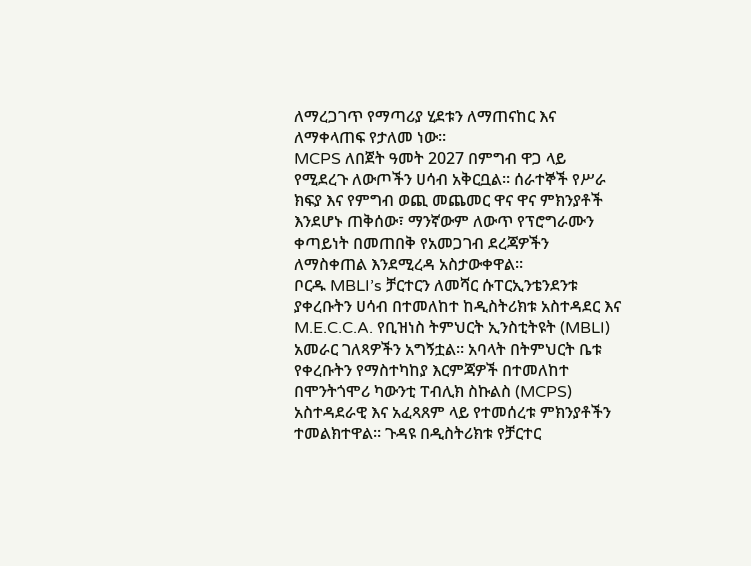ለማረጋገጥ የማጣሪያ ሂደቱን ለማጠናከር እና ለማቀላጠፍ የታለመ ነው።
MCPS ለበጀት ዓመት 2027 በምግብ ዋጋ ላይ የሚደረጉ ለውጦችን ሀሳብ አቅርቧል። ሰራተኞች የሥራ ክፍያ እና የምግብ ወጪ መጨመር ዋና ዋና ምክንያቶች እንደሆኑ ጠቅሰው፣ ማንኛውም ለውጥ የፕሮግራሙን ቀጣይነት በመጠበቅ የአመጋገብ ደረጃዎችን ለማስቀጠል እንደሚረዳ አስታውቀዋል።
ቦርዱ MBLI’s ቻርተርን ለመሻር ሱፐርኢንቴንደንቱ ያቀረቡትን ሀሳብ በተመለከተ ከዲስትሪክቱ አስተዳደር እና M.E.C.C.A. የቢዝነስ ትምህርት ኢንስቲትዩት (MBLI) አመራር ገለጻዎችን አግኝቷል። አባላት በትምህርት ቤቱ የቀረቡትን የማስተካከያ እርምጃዎች በተመለከተ በሞንትጎሞሪ ካውንቲ ፐብሊክ ስኩልስ (MCPS) አስተዳደራዊ እና አፈጻጸም ላይ የተመሰረቱ ምክንያቶችን ተመልክተዋል። ጉዳዩ በዲስትሪክቱ የቻርተር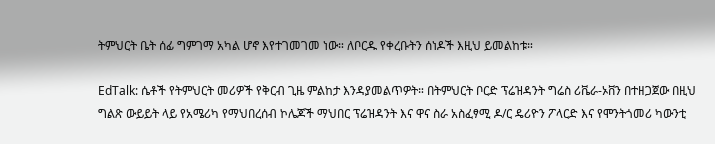ትምህርት ቤት ሰፊ ግምገማ አካል ሆኖ እየተገመገመ ነው። ለቦርዱ የቀረቡትን ሰነዶች እዚህ ይመልከቱ።

EdTalk: ሴቶች የትምህርት መሪዎች የቅርብ ጊዜ ምልከታ እንዳያመልጥዎት። በትምህርት ቦርድ ፕሬዝዳንት ግሬስ ሪቬራ-ኦቨን በተዘጋጀው በዚህ ግልጽ ውይይት ላይ የአሜሪካ የማህበረሰብ ኮሌጆች ማህበር ፕሬዝዳንት እና ዋና ስራ አስፈፃሚ ዶ/ር ዴሪዮን ፖላርድ እና የሞንትጎመሪ ካውንቲ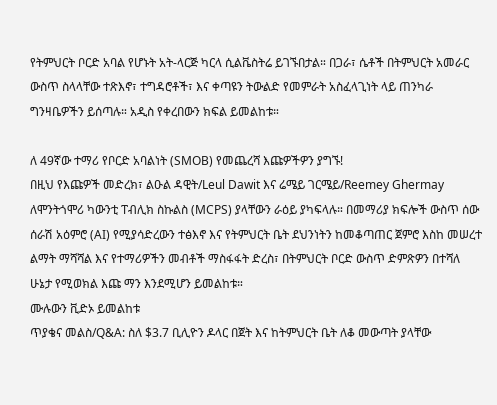የትምህርት ቦርድ አባል የሆኑት አት-ላርጅ ካርላ ሲልቬስትሬ ይገኙበታል። በጋራ፣ ሴቶች በትምህርት አመራር ውስጥ ስላላቸው ተጽእኖ፣ ተግዳሮቶች፣ እና ቀጣዩን ትውልድ የመምራት አስፈላጊነት ላይ ጠንካራ ግንዛቤዎችን ይሰጣሉ። አዲስ የቀረበውን ክፍል ይመልከቱ።

ለ 49ኛው ተማሪ የቦርድ አባልነት (SMOB) የመጨረሻ እጩዎችዎን ያግኙ!
በዚህ የእጩዎች መድረክ፣ ልዑል ዳዊት/Leul Dawit እና ሬሜይ ገርሜይ/Reemey Ghermay ለሞንትጎሞሪ ካውንቲ ፐብሊክ ስኩልስ (MCPS) ያላቸውን ራዕይ ያካፍላሉ። በመማሪያ ክፍሎች ውስጥ ሰው ሰራሽ አዕምሮ (AI) የሚያሳድረውን ተፅእኖ እና የትምህርት ቤት ደህንነትን ከመቆጣጠር ጀምሮ እስከ መሠረተ ልማት ማሻሻል እና የተማሪዎችን መብቶች ማስፋፋት ድረስ፣ በትምህርት ቦርድ ውስጥ ድምጽዎን በተሻለ ሁኔታ የሚወክል እጩ ማን እንደሚሆን ይመልከቱ።
ሙሉውን ቪድኦ ይመልከቱ
ጥያቄና መልስ/Q&A: ስለ $3.7 ቢሊዮን ዶላር በጀት እና ከትምህርት ቤት ለቆ መውጣት ያላቸው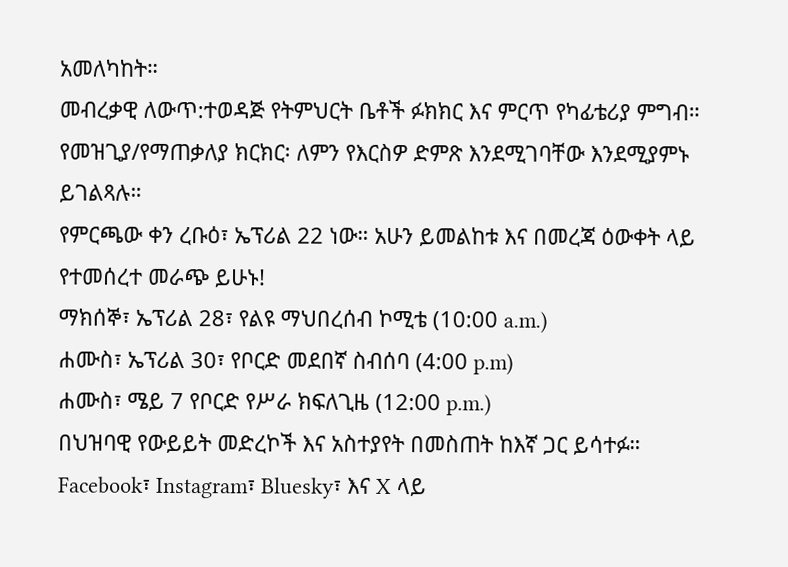አመለካከት።
መብረቃዊ ለውጥ:ተወዳጅ የትምህርት ቤቶች ፉክክር እና ምርጥ የካፊቴሪያ ምግብ።
የመዝጊያ/የማጠቃለያ ክርክር፡ ለምን የእርስዎ ድምጽ እንደሚገባቸው እንደሚያምኑ ይገልጻሉ።
የምርጫው ቀን ረቡዕ፣ ኤፕሪል 22 ነው። አሁን ይመልከቱ እና በመረጃ ዕውቀት ላይ የተመሰረተ መራጭ ይሁኑ!
ማክሰኞ፣ ኤፕሪል 28፣ የልዩ ማህበረሰብ ኮሚቴ (10:00 a.m.)
ሐሙስ፣ ኤፕሪል 30፣ የቦርድ መደበኛ ስብሰባ (4:00 p.m)
ሐሙስ፣ ሜይ 7 የቦርድ የሥራ ክፍለጊዜ (12:00 p.m.)
በህዝባዊ የውይይት መድረኮች እና አስተያየት በመስጠት ከእኛ ጋር ይሳተፉ።
Facebook፣ Instagram፣ Bluesky፣ እና X ላይ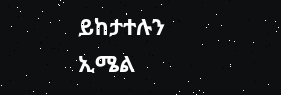ይከታተሉን
ኢሜል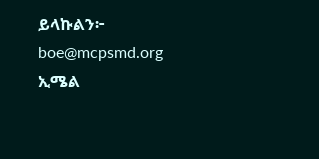ይላኩልን፦ boe@mcpsmd.org
ኢሜል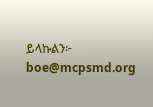ይላኩልን፦ boe@mcpsmd.org